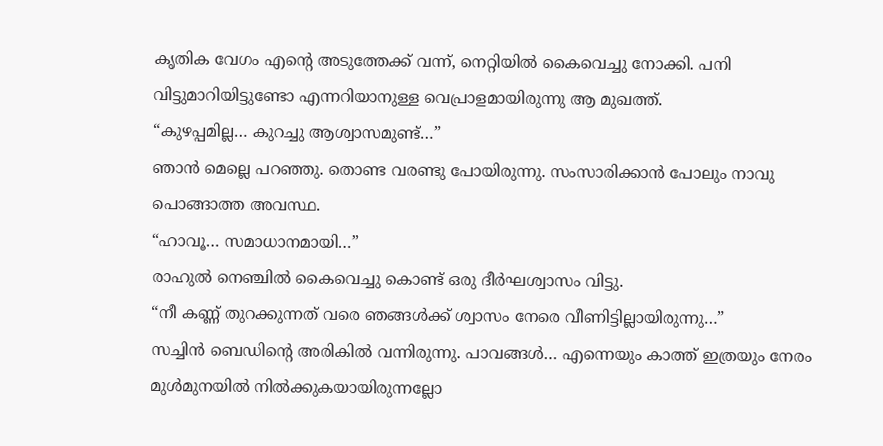കൃതിക വേഗം എന്റെ അടുത്തേക്ക് വന്ന്, നെറ്റിയിൽ കൈവെച്ചു നോക്കി. പനി വിട്ടുമാറിയിട്ടുണ്ടോ എന്നറിയാനുള്ള വെപ്രാളമായിരുന്നു ആ മുഖത്ത്.
“കുഴപ്പമില്ല… കുറച്ചു ആശ്വാസമുണ്ട്…”
ഞാൻ മെല്ലെ പറഞ്ഞു. തൊണ്ട വരണ്ടു പോയിരുന്നു. സംസാരിക്കാൻ പോലും നാവു പൊങ്ങാത്ത അവസ്ഥ.
“ഹാവൂ… സമാധാനമായി…”
രാഹുൽ നെഞ്ചിൽ കൈവെച്ചു കൊണ്ട് ഒരു ദീർഘശ്വാസം വിട്ടു.
“നീ കണ്ണ് തുറക്കുന്നത് വരെ ഞങ്ങൾക്ക് ശ്വാസം നേരെ വീണിട്ടില്ലായിരുന്നു…”
സച്ചിൻ ബെഡിന്റെ അരികിൽ വന്നിരുന്നു. പാവങ്ങൾ… എന്നെയും കാത്ത് ഇത്രയും നേരം മുൾമുനയിൽ നിൽക്കുകയായിരുന്നല്ലോ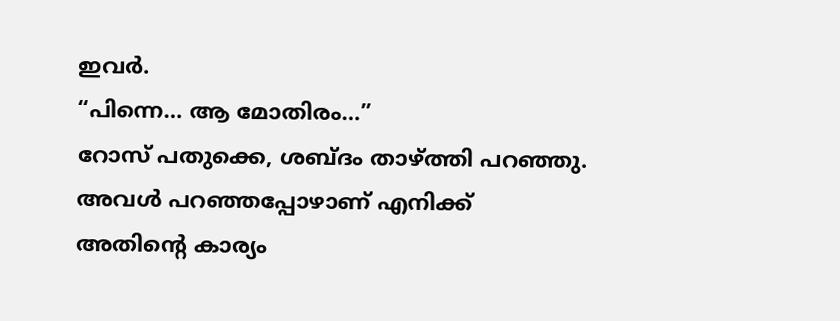ഇവർ.
“പിന്നെ… ആ മോതിരം…”
റോസ് പതുക്കെ, ശബ്ദം താഴ്ത്തി പറഞ്ഞു.
അവൾ പറഞ്ഞപ്പോഴാണ് എനിക്ക് അതിന്റെ കാര്യം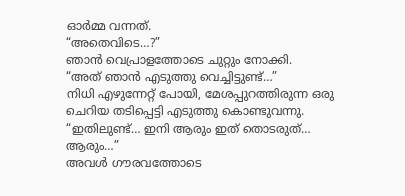ഓർമ്മ വന്നത്.
“അതെവിടെ…?”
ഞാൻ വെപ്രാളത്തോടെ ചുറ്റും നോക്കി.
“അത് ഞാൻ എടുത്തു വെച്ചിട്ടുണ്ട്…”
നിധി എഴുന്നേറ്റ് പോയി, മേശപ്പുറത്തിരുന്ന ഒരു ചെറിയ തടിപ്പെട്ടി എടുത്തു കൊണ്ടുവന്നു.
“ഇതിലുണ്ട്… ഇനി ആരും ഇത് തൊടരുത്… ആരും…”
അവൾ ഗൗരവത്തോടെ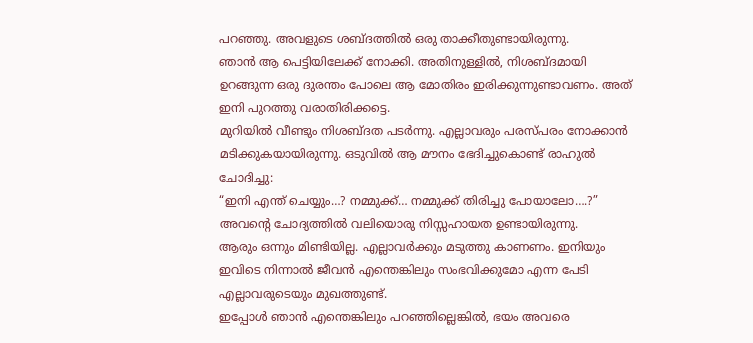പറഞ്ഞു. അവളുടെ ശബ്ദത്തിൽ ഒരു താക്കീതുണ്ടായിരുന്നു.
ഞാൻ ആ പെട്ടിയിലേക്ക് നോക്കി. അതിനുള്ളിൽ, നിശബ്ദമായി ഉറങ്ങുന്ന ഒരു ദുരന്തം പോലെ ആ മോതിരം ഇരിക്കുന്നുണ്ടാവണം. അത് ഇനി പുറത്തു വരാതിരിക്കട്ടെ.
മുറിയിൽ വീണ്ടും നിശബ്ദത പടർന്നു. എല്ലാവരും പരസ്പരം നോക്കാൻ മടിക്കുകയായിരുന്നു. ഒടുവിൽ ആ മൗനം ഭേദിച്ചുകൊണ്ട് രാഹുൽ ചോദിച്ചു:
“ഇനി എന്ത് ചെയ്യും…? നമ്മുക്ക്… നമ്മുക്ക് തിരിച്ചു പോയാലോ….?”
അവന്റെ ചോദ്യത്തിൽ വലിയൊരു നിസ്സഹായത ഉണ്ടായിരുന്നു.
ആരും ഒന്നും മിണ്ടിയില്ല. എല്ലാവർക്കും മടുത്തു കാണണം. ഇനിയും ഇവിടെ നിന്നാൽ ജീവൻ എന്തെങ്കിലും സംഭവിക്കുമോ എന്ന പേടി എല്ലാവരുടെയും മുഖത്തുണ്ട്.
ഇപ്പോൾ ഞാൻ എന്തെങ്കിലും പറഞ്ഞില്ലെങ്കിൽ, ഭയം അവരെ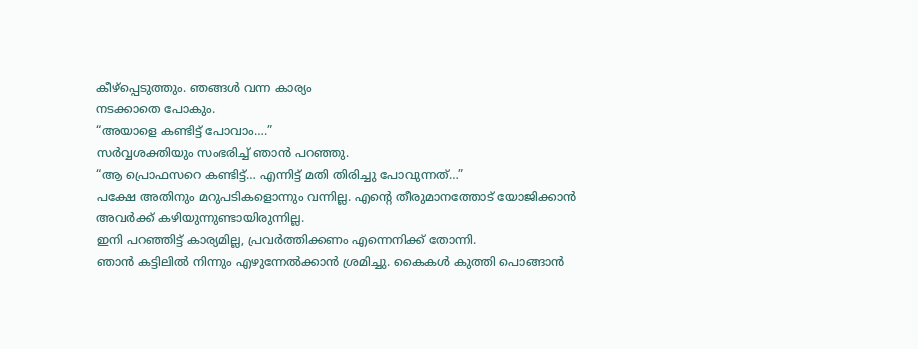കീഴ്പ്പെടുത്തും. ഞങ്ങൾ വന്ന കാര്യം
നടക്കാതെ പോകും.
“അയാളെ കണ്ടിട്ട് പോവാം….”
സർവ്വശക്തിയും സംഭരിച്ച് ഞാൻ പറഞ്ഞു.
“ആ പ്രൊഫസറെ കണ്ടിട്ട്… എന്നിട്ട് മതി തിരിച്ചു പോവുന്നത്…”
പക്ഷേ അതിനും മറുപടികളൊന്നും വന്നില്ല. എന്റെ തീരുമാനത്തോട് യോജിക്കാൻ അവർക്ക് കഴിയുന്നുണ്ടായിരുന്നില്ല.
ഇനി പറഞ്ഞിട്ട് കാര്യമില്ല, പ്രവർത്തിക്കണം എന്നെനിക്ക് തോന്നി.
ഞാൻ കട്ടിലിൽ നിന്നും എഴുന്നേൽക്കാൻ ശ്രമിച്ചു. കൈകൾ കുത്തി പൊങ്ങാൻ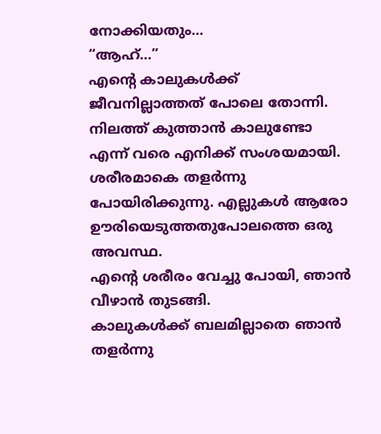നോക്കിയതും…
“ആഹ്…”
എന്റെ കാലുകൾക്ക് ജീവനില്ലാത്തത് പോലെ തോന്നി. നിലത്ത് കുത്താൻ കാലുണ്ടോ എന്ന് വരെ എനിക്ക് സംശയമായി. ശരീരമാകെ തളർന്നു പോയിരിക്കുന്നു. എല്ലുകൾ ആരോ ഊരിയെടുത്തതുപോലത്തെ ഒരു അവസ്ഥ.
എന്റെ ശരീരം വേച്ചു പോയി, ഞാൻ വീഴാൻ തുടങ്ങി.
കാലുകൾക്ക് ബലമില്ലാതെ ഞാൻ തളർന്നു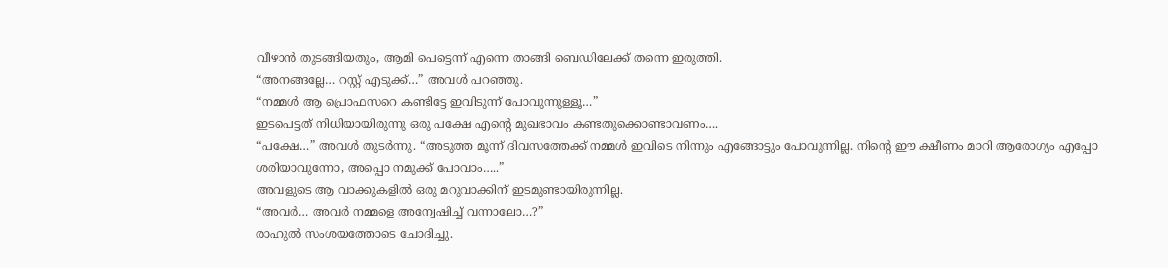വീഴാൻ തുടങ്ങിയതും, ആമി പെട്ടെന്ന് എന്നെ താങ്ങി ബെഡിലേക്ക് തന്നെ ഇരുത്തി.
“അനങ്ങല്ലേ… റസ്റ്റ് എടുക്ക്…” അവൾ പറഞ്ഞു.
“നമ്മൾ ആ പ്രൊഫസറെ കണ്ടിട്ടേ ഇവിടുന്ന് പോവുന്നുള്ളൂ…”
ഇടപെട്ടത് നിധിയായിരുന്നു ഒരു പക്ഷേ എന്റെ മുഖഭാവം കണ്ടതുക്കൊണ്ടാവണം….
“പക്ഷേ…” അവൾ തുടർന്നു. “അടുത്ത മൂന്ന് ദിവസത്തേക്ക് നമ്മൾ ഇവിടെ നിന്നും എങ്ങോട്ടും പോവുന്നില്ല. നിന്റെ ഈ ക്ഷീണം മാറി ആരോഗ്യം എപ്പോ ശരിയാവുന്നോ, അപ്പൊ നമുക്ക് പോവാം…..”
അവളുടെ ആ വാക്കുകളിൽ ഒരു മറുവാക്കിന് ഇടമുണ്ടായിരുന്നില്ല.
“അവർ… അവർ നമ്മളെ അന്വേഷിച്ച് വന്നാലോ…?”
രാഹുൽ സംശയത്തോടെ ചോദിച്ചു.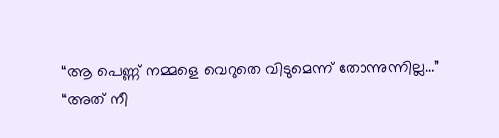“ആ പെണ്ണ് നമ്മളെ വെറുതെ വിടുമെന്ന് തോന്നുന്നില്ല…”
“അത് നീ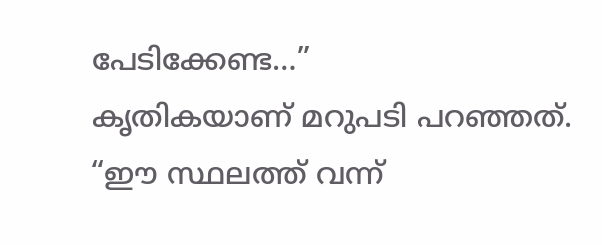പേടിക്കേണ്ട…”
കൃതികയാണ് മറുപടി പറഞ്ഞത്.
“ഈ സ്ഥലത്ത് വന്ന്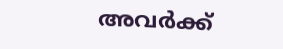അവർക്ക്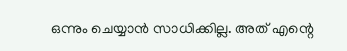ഒന്നും ചെയ്യാൻ സാധിക്കില്ല. അത് എന്റെ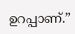ഉറപ്പാണ്.”